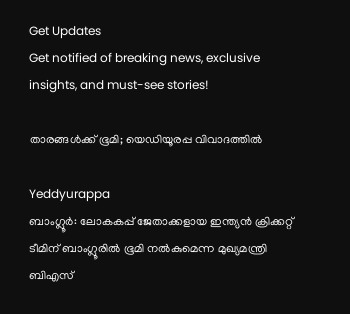Get Updates
Get notified of breaking news, exclusive insights, and must-see stories!

താരങ്ങള്‍ക്ക് ഭൂമി; യെഡിയൂരപ്പ വിവാദത്തില്‍

Yeddyurappa
ബാംഗ്ലൂര്‍: ലോകകപ്പ് ജേതാക്കളായ ഇന്ത്യന്‍ ക്രിക്കറ്റ് ടീമിന് ബാംഗ്ലൂരില്‍ ഭൂമി നല്‍കുമെന്ന മുഖ്യമന്ത്രി ബിഎസ്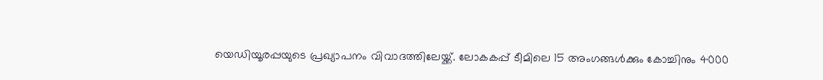യെഡിയൂരപ്പയുടെ പ്രഖ്യാപനം വിവാദത്തിലേയ്ക്ക്. ലോകകപ്പ് ടീമിലെ 15 അംഗങ്ങള്‍ക്കും കോച്ചിനും 4000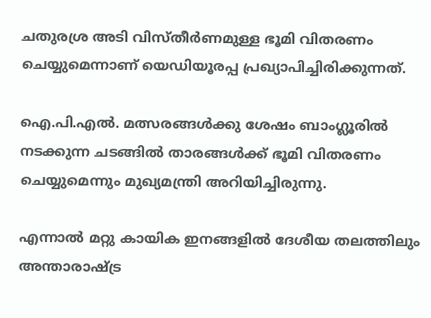ചതുരശ്ര അടി വിസ്തീര്‍ണമുള്ള ഭൂമി വിതരണം ചെയ്യുമെന്നാണ് യെഡിയൂരപ്പ പ്രഖ്യാപിച്ചിരിക്കുന്നത്.

ഐ.പി.എല്‍. മത്സരങ്ങള്‍ക്കു ശേഷം ബാംഗ്ലൂരില്‍ നടക്കുന്ന ചടങ്ങില്‍ താരങ്ങള്‍ക്ക് ഭൂമി വിതരണം ചെയ്യുമെന്നും മുഖ്യമന്ത്രി അറിയിച്ചിരുന്നു.

എന്നാല്‍ മറ്റു കായിക ഇനങ്ങളില്‍ ദേശീയ തലത്തിലും അന്താരാഷ്ട്ര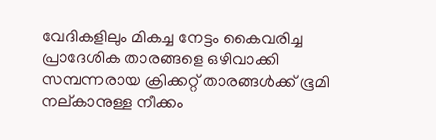വേദികളിലും മികച്ച നേട്ടം കൈവരിച്ച പ്രാദേശിക താരങ്ങളെ ഒഴിവാക്കി സമ്പന്നരായ ക്രിക്കറ്റ് താരങ്ങള്‍ക്ക് ഭൂമി നല്കാനുള്ള നീക്കം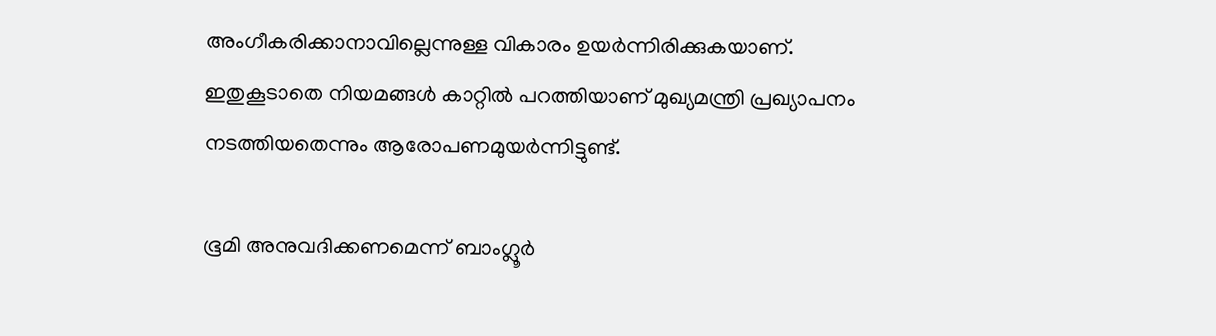അംഗീകരിക്കാനാവില്ലെന്നുള്ള വികാരം ഉയര്‍ന്നിരിക്കുകയാണ്. ഇതുകൂടാതെ നിയമങ്ങള്‍ കാറ്റില്‍ പറത്തിയാണ് മുഖ്യമന്ത്രി പ്രഖ്യാപനം നടത്തിയതെന്നും ആരോപണമുയര്‍ന്നിട്ടുണ്ട്.

ഭൂമി അനുവദിക്കണമെന്ന് ബാംഗ്ലൂര്‍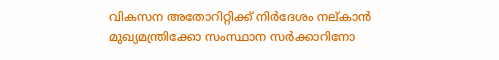വികസന അതോറിറ്റിക്ക് നിര്‍ദേശം നല്കാന്‍ മുഖ്യമന്ത്രിക്കോ സംസ്ഥാന സര്‍ക്കാറിനോ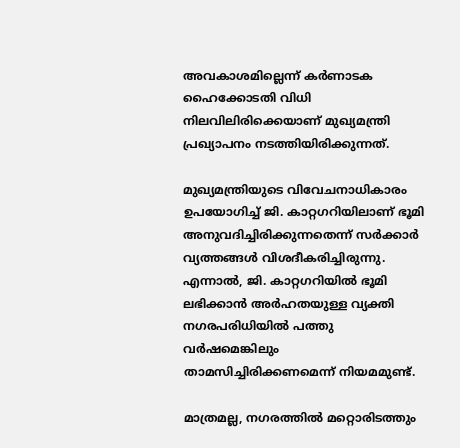അവകാശമില്ലെന്ന് കര്‍ണാടക ഹൈക്കോടതി വിധി നിലവിലിരിക്കെയാണ് മുഖ്യമന്ത്രി പ്രഖ്യാപനം നടത്തിയിരിക്കുന്നത്.

മുഖ്യമന്ത്രിയുടെ വിവേചനാധികാരം ഉപയോഗിച്ച് ജി. കാറ്റഗറിയിലാണ് ഭൂമി അനുവദിച്ചിരിക്കുന്നതെന്ന് സര്‍ക്കാര്‍ വ്യത്തങ്ങള്‍ വിശദീകരിച്ചിരുന്നു. എന്നാല്‍, ജി. കാറ്റഗറിയില്‍ ഭൂമി ലഭിക്കാന്‍ അര്‍ഹതയുള്ള വ്യക്തി നഗരപരിധിയില്‍ പത്തു വര്‍ഷമെങ്കിലും താമസിച്ചിരിക്കണമെന്ന് നിയമമുണ്ട്.

മാത്രമല്ല, നഗരത്തില്‍ മറ്റൊരിടത്തും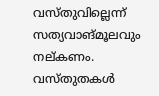വസ്തുവില്ലെന്ന് സത്യവാങ്മൂലവും നല്കണം. വസ്തുതകള്‍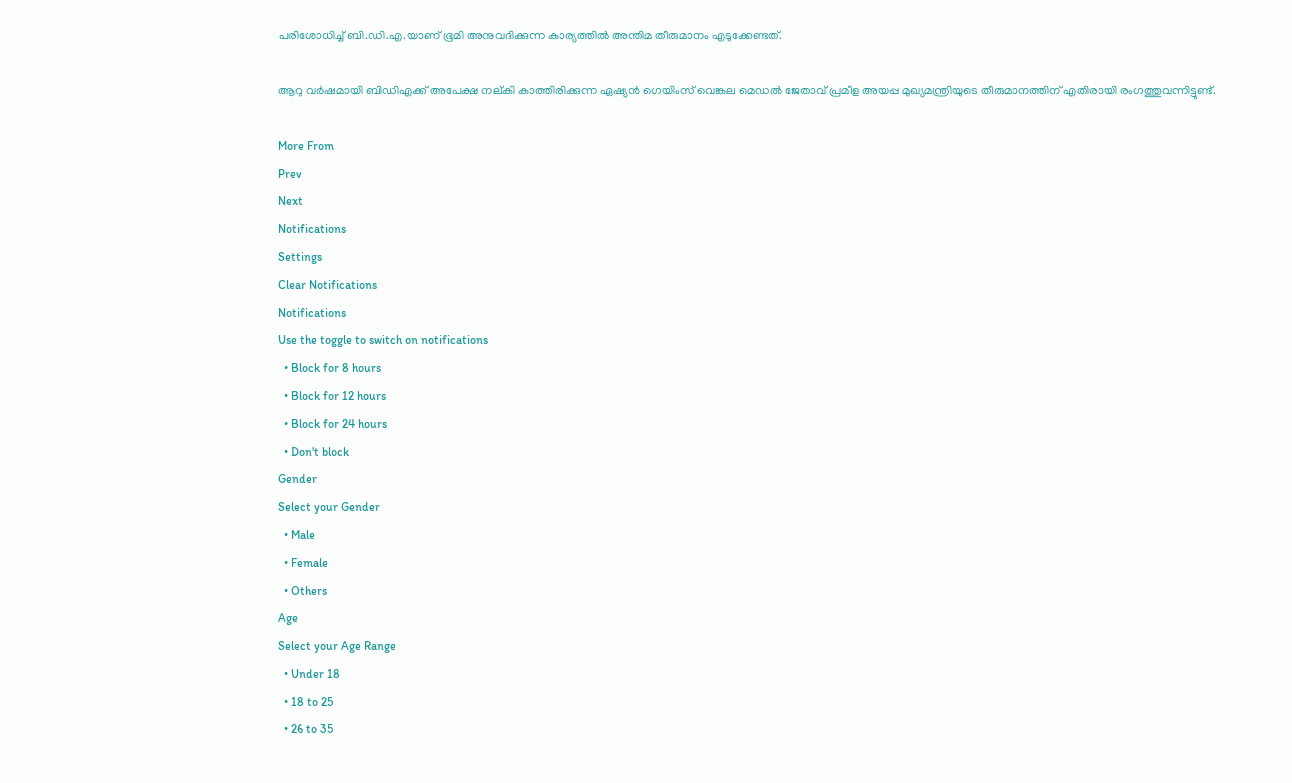പരിശോധിച്ച് ബി.ഡി.എ.യാണ് ഭൂമി അനുവദിക്കുന്ന കാര്യത്തില്‍ അന്തിമ തീരുമാനം എടുക്കേണ്ടത്.

ആറു വര്‍ഷമായി ബിഡിഎക്ക് അപേക്ഷ നല്കി കാത്തിരിക്കുന്ന ഏഷ്യന്‍ ഗെയിംസ് വെങ്കല മെഡല്‍ ജേതാവ് പ്രമീള അയപ്പ മുഖ്യമന്ത്രിയുടെ തീരുമാനത്തിന് എതിരായി രംഗത്തുവന്നിട്ടുണ്ട്.

More From
Prev
Next
Notifications
Settings
Clear Notifications
Notifications
Use the toggle to switch on notifications
  • Block for 8 hours
  • Block for 12 hours
  • Block for 24 hours
  • Don't block
Gender
Select your Gender
  • Male
  • Female
  • Others
Age
Select your Age Range
  • Under 18
  • 18 to 25
  • 26 to 35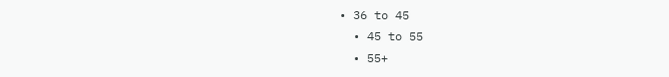• 36 to 45
  • 45 to 55
  • 55+